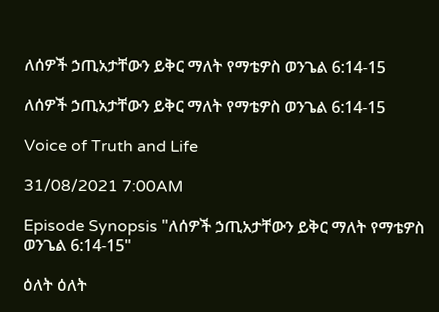ለሰዎች ኃጢአታቸውን ይቅር ማለት የማቴዎስ ወንጌል 6:14-15

ለሰዎች ኃጢአታቸውን ይቅር ማለት የማቴዎስ ወንጌል 6:14-15

Voice of Truth and Life

31/08/2021 7:00AM

Episode Synopsis "ለሰዎች ኃጢአታቸውን ይቅር ማለት የማቴዎስ ወንጌል 6:14-15"

ዕለት ዕለት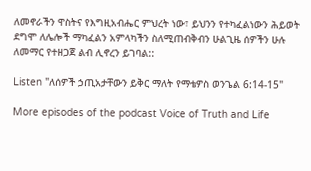ለመኖራችን ዋስትና የእግዚአብሔር ምህረት ነው፣ ይህንን የተካፈልነውን ሕይወት ደግሞ ለሌሎች ማካፈልን አምላካችን ስለሚጠብቅብን ሁልጊዜ ሰዎችን ሁሉ ለመማር የተዘጋጀ ልብ ሊኖረን ይገባል::

Listen "ለሰዎች ኃጢአታቸውን ይቅር ማለት የማቴዎስ ወንጌል 6:14-15"

More episodes of the podcast Voice of Truth and Life